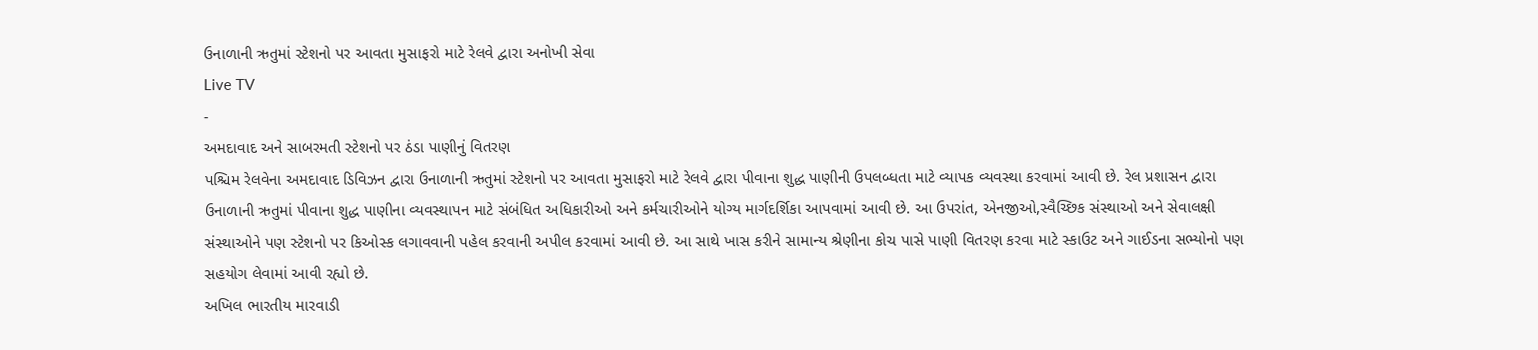ઉનાળાની ઋતુમાં સ્ટેશનો પર આવતા મુસાફરો માટે રેલવે દ્વારા અનોખી સેવા
Live TV
-
અમદાવાદ અને સાબરમતી સ્ટેશનો પર ઠંડા પાણીનું વિતરણ
પશ્ચિમ રેલવેના અમદાવાદ ડિવિઝન દ્વારા ઉનાળાની ઋતુમાં સ્ટેશનો પર આવતા મુસાફરો માટે રેલવે દ્વારા પીવાના શુદ્ધ પાણીની ઉપલબ્ધતા માટે વ્યાપક વ્યવસ્થા કરવામાં આવી છે. રેલ પ્રશાસન દ્વારા ઉનાળાની ઋતુમાં પીવાના શુદ્ધ પાણીના વ્યવસ્થાપન માટે સંબંધિત અધિકારીઓ અને કર્મચારીઓને યોગ્ય માર્ગદર્શિકા આપવામાં આવી છે. આ ઉપરાંત, એનજીઓ,સ્વૈચ્છિક સંસ્થાઓ અને સેવાલક્ષી સંસ્થાઓને પણ સ્ટેશનો પર કિઓસ્ક લગાવવાની પહેલ કરવાની અપીલ કરવામાં આવી છે. આ સાથે ખાસ કરીને સામાન્ય શ્રેણીના કોચ પાસે પાણી વિતરણ કરવા માટે સ્કાઉટ અને ગાઈડના સભ્યોનો પણ સહયોગ લેવામાં આવી રહ્યો છે.
અખિલ ભારતીય મારવાડી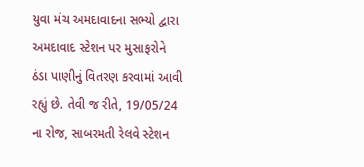યુવા મંચ અમદાવાદના સભ્યો દ્વારા અમદાવાદ સ્ટેશન પર મુસાફરોને ઠંડા પાણીનું વિતરણ કરવામાં આવી રહ્યું છે. તેવી જ રીતે, 19/05/24 ના રોજ, સાબરમતી રેલવે સ્ટેશન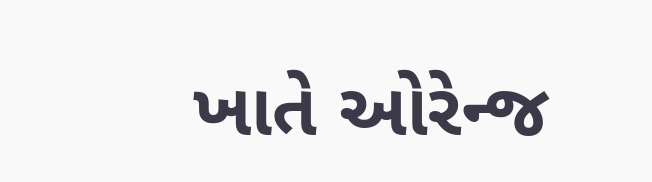ખાતે ઓરેન્જ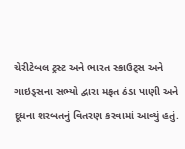ચેરીટેબલ ટ્રસ્ટ અને ભારત સ્કાઉટ્સ અને ગાઇડ્સના સભ્યો દ્વારા મફત ઠંડા પાણી અને દૂધના શરબતનું વિતરણ કરવામાં આવ્યું હતું.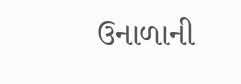ઉનાળાની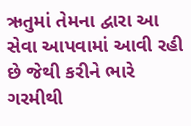ઋતુમાં તેમના દ્વારા આ સેવા આપવામાં આવી રહી છે જેથી કરીને ભારે ગરમીથી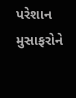પરેશાન મુસાફરોને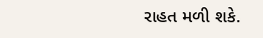રાહત મળી શકે.